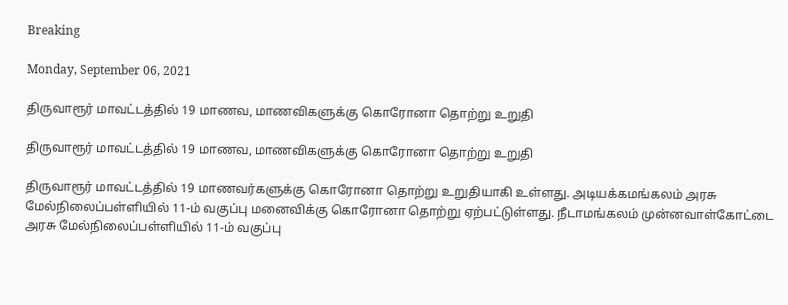Breaking

Monday, September 06, 2021

திருவாரூர் மாவட்டத்தில் 19 மாணவ, மாணவிகளுக்கு கொரோனா தொற்று உறுதி

திருவாரூர் மாவட்டத்தில் 19 மாணவ, மாணவிகளுக்கு கொரோனா தொற்று உறுதி

திருவாரூர் மாவட்டத்தில் 19 மாணவர்களுக்கு கொரோனா தொற்று உறுதியாகி உள்ளது. அடியக்கமங்கலம் அரசு மேல்நிலைப்பள்ளியில் 11-ம் வகுப்பு மனைவிக்கு கொரோனா தொற்று ஏற்பட்டுள்ளது. நீடாமங்கலம் முன்னவாள்கோட்டை அரசு மேல்நிலைப்பள்ளியில் 11-ம் வகுப்பு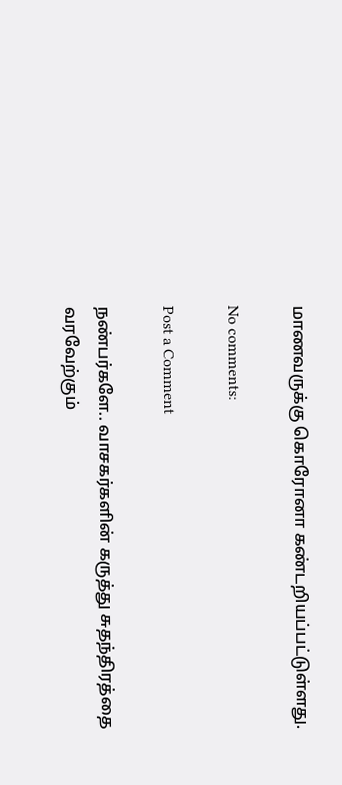மாணவருக்கு கொரோனா கண்டறியப்பட்டுள்ளது.

No comments:

Post a Comment

நண்பர்களே.. வாசகர்களின் கருத்து சுதந்திரத்தை வரவேற்கும்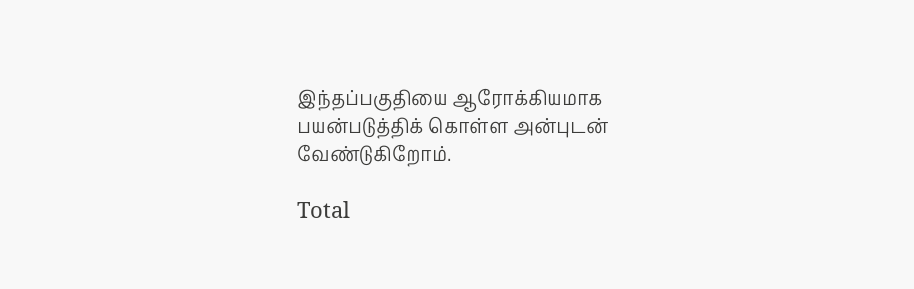இந்தப்பகுதியை ஆரோக்கியமாக பயன்படுத்திக் கொள்ள அன்புடன் வேண்டுகிறோம்.

Total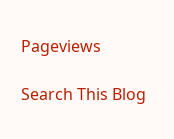Pageviews

Search This Blog